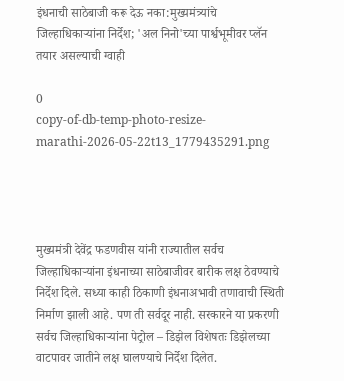इंधनाची साठेबाजी करू देऊ नका:मुख्यमंत्र्यांचे जिल्हाधिकाऱ्यांना निर्देश; 'अल निनो'च्या पार्श्वभूमीवर प्लॅन तयार असल्याची ग्वाही

0
copy-of-db-temp-photo-resize-marathi-2026-05-22t13_1779435291.png




मुख्यमंत्री देवेंद्र फडणवीस यांनी राज्यातील सर्वच जिल्हाधिकाऱ्यांना इंधनाच्या साठेबाजीवर बारीक लक्ष ठेवण्याचे निर्देश दिले. सध्या काही ठिकाणी इंधनाअभावी तणावाची स्थिती निर्माण झाली आहे. पण ती सर्वदूर नाही. सरकारने या प्रकरणी सर्वच जिल्हाधिकाऱ्यांना पेट्रोल – डिझेल विशेषतः डिझेलच्या वाटपावर जातीने लक्ष घालण्याचे निर्देश दिलेत.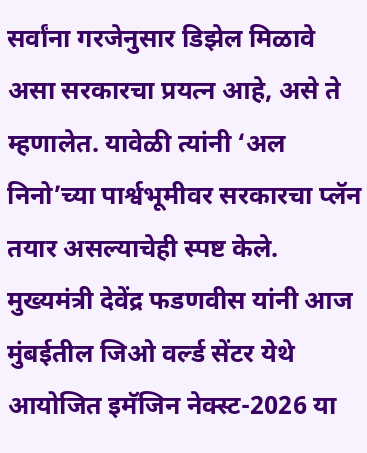सर्वांना गरजेनुसार डिझेल मिळावे असा सरकारचा प्रयत्न आहे, असे ते म्हणालेत. यावेळी त्यांनी ‘अल निनो’च्या पार्श्वभूमीवर सरकारचा प्लॅन तयार असल्याचेही स्पष्ट केले. मुख्यमंत्री देवेंद्र फडणवीस यांनी आज मुंबईतील जिओ वर्ल्ड सेंटर येथे आयोजित इमॅजिन नेक्स्ट-2026 या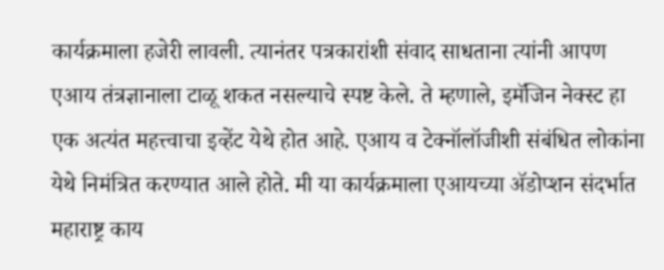कार्यक्रमाला हजेरी लावली. त्यानंतर पत्रकारांशी संवाद साधताना त्यांनी आपण एआय तंत्रज्ञानाला टाळू शकत नसल्याचे स्पष्ट केले. ते म्हणाले, इमॅजिन नेक्स्ट हा एक अत्यंत महत्त्वाचा इव्हेंट येथे होत आहे. एआय व टेक्नॉलॉजीशी संबंधित लोकांना येथे निमंत्रित करण्यात आले होते. मी या कार्यक्रमाला एआयच्या ॲडोप्शन संदर्भात महाराष्ट्र काय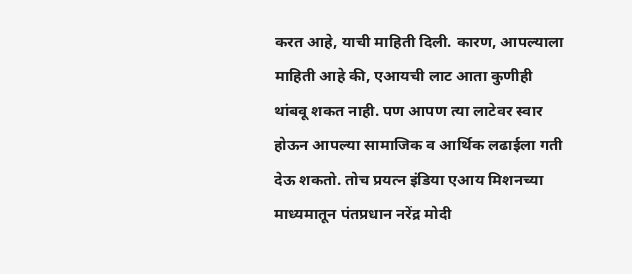करत आहे, याची माहिती दिली. कारण, आपल्याला माहिती आहे की, एआयची लाट आता कुणीही थांबवू शकत नाही. पण आपण त्या लाटेवर स्वार होऊन आपल्या सामाजिक व आर्थिक लढाईला गती देऊ शकतो. तोच प्रयत्न इंडिया एआय मिशनच्या माध्यमातून पंतप्रधान नरेंद्र मोदी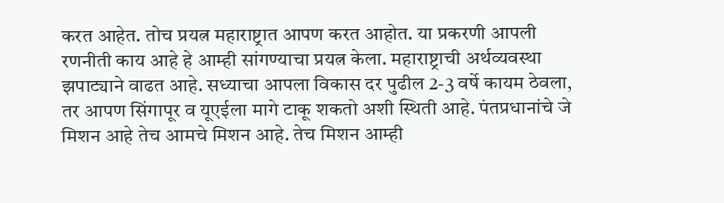करत आहेत. तोच प्रयत्न महाराष्ट्रात आपण करत आहोत. या प्रकरणी आपली रणनीती काय आहे हे आम्ही सांगण्याचा प्रयत्न केला. महाराष्ट्राची अर्थव्यवस्था झपाट्याने वाढत आहे. सध्याचा आपला विकास दर पुढील 2-3 वर्षे कायम ठेवला, तर आपण सिंगापूर व यूएईला मागे टाकू शकतो अशी स्थिती आहे. पंतप्रधानांचे जे मिशन आहे तेच आमचे मिशन आहे. तेच मिशन आम्ही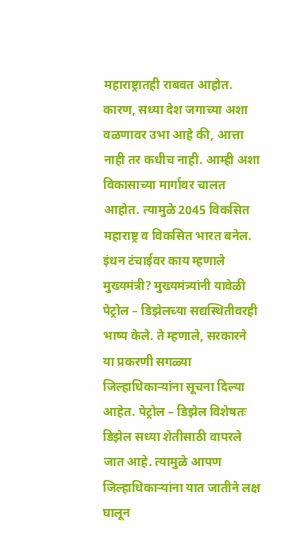महाराष्ट्रातही राबवत आहोत. कारण, सध्या देश जगाच्या अशा वळणावर उभा आहे की, आत्ता नाही तर कधीच नाही. आम्ही अशा विकासाच्या मार्गावर चालत आहोत. त्यामुळे 2045 विकसित महाराष्ट्र व विकसित भारत बनेल. इंधन टंचाईवर काय म्हणाले मुख्यमंत्री? मुख्यमंत्र्यांनी यावेळी पेट्रोल – डिझेलच्या सद्यस्थितीवरही भाष्य केले. ते म्हणाले, सरकारने या प्रकरणी सगळ्या जिल्हाधिकाऱ्यांना सूचना दिल्या आहेत. पेट्रोल – डिझेल विशेषतः डिझेल सध्या शेतीसाठी वापरले जात आहे. त्यामुळे आपण जिल्हाधिकाऱ्यांना यात जातीने लक्ष घालून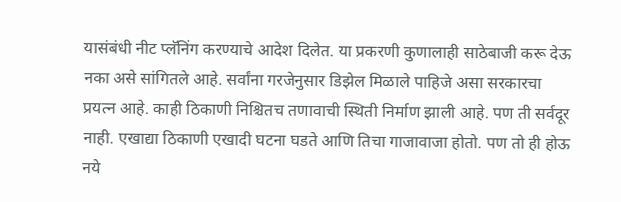यासंबंधी नीट प्लॅनिंग करण्याचे आदेश दिलेत. या प्रकरणी कुणालाही साठेबाजी करू देऊ नका असे सांगितले आहे. सर्वांना गरजेनुसार डिझेल मिळाले पाहिजे असा सरकारचा प्रयत्न आहे. काही ठिकाणी निश्चितच तणावाची स्थिती निर्माण झाली आहे. पण ती सर्वदूर नाही. एखाद्या ठिकाणी एखादी घटना घडते आणि तिचा गाजावाजा होतो. पण तो ही होऊ नये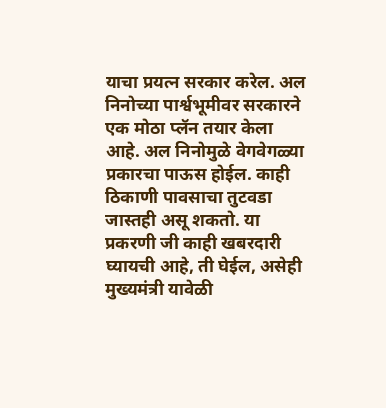याचा प्रयत्न सरकार करेल. अल निनोच्या पार्श्वभूमीवर सरकारने एक मोठा प्लॅन तयार केला आहे. अल निनोमुळे वेगवेगळ्या प्रकारचा पाऊस होईल. काही ठिकाणी पावसाचा तुटवडा जास्तही असू शकतो. या प्रकरणी जी काही खबरदारी घ्यायची आहे, ती घेईल, असेही मुख्यमंत्री यावेळी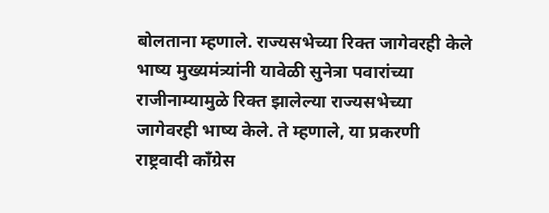बोलताना म्हणाले. राज्यसभेच्या रिक्त जागेवरही केले भाष्य मुख्यमंत्र्यांनी यावेळी सुनेत्रा पवारांच्या राजीनाम्यामुळे रिक्त झालेल्या राज्यसभेच्या जागेवरही भाष्य केले. ते म्हणाले, या प्रकरणी राष्ट्रवादी काँग्रेस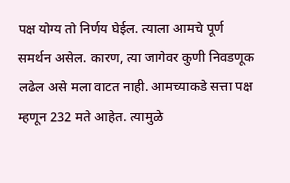पक्ष योग्य तो निर्णय घेईल. त्याला आमचे पूर्ण समर्थन असेल. कारण, त्या जागेवर कुणी निवडणूक लढेल असे मला वाटत नाही. आमच्याकडे सत्ता पक्ष म्हणून 232 मते आहेत. त्यामुळे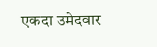एकदा उमेदवार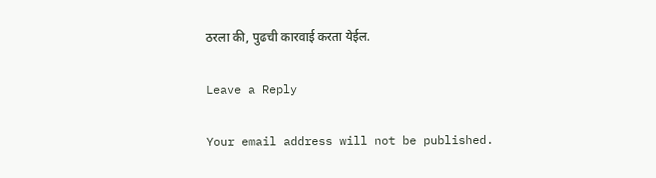ठरला की, पुढची कारवाई करता येईल.

Leave a Reply

Your email address will not be published.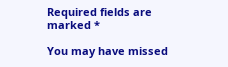Required fields are marked *

You may have missed